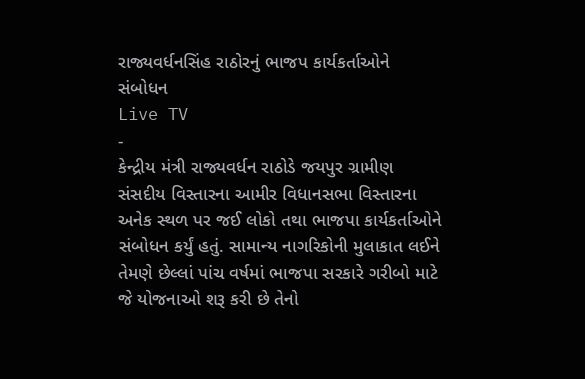રાજ્યવર્ધનસિંહ રાઠોરનું ભાજપ કાર્યકર્તાઓને સંબોધન
Live TV
-
કેન્દ્રીય મંત્રી રાજ્યવર્ધન રાઠોડે જયપુર ગ્રામીણ સંસદીય વિસ્તારના આમીર વિધાનસભા વિસ્તારના અનેક સ્થળ પર જઈ લોકો તથા ભાજપા કાર્યકર્તાઓને સંબોધન કર્યું હતું. સામાન્ય નાગરિકોની મુલાકાત લઈને તેમણે છેલ્લાં પાંચ વર્ષમાં ભાજપા સરકારે ગરીબો માટે જે યોજનાઓ શરૂ કરી છે તેનો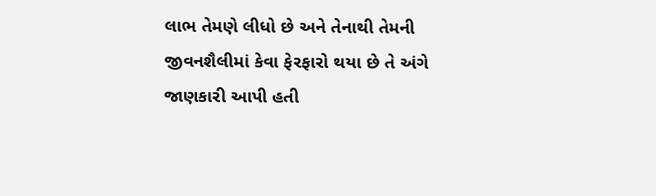લાભ તેમણે લીધો છે અને તેનાથી તેમની જીવનશૈલીમાં કેવા ફેરફારો થયા છે તે અંગે જાણકારી આપી હતી